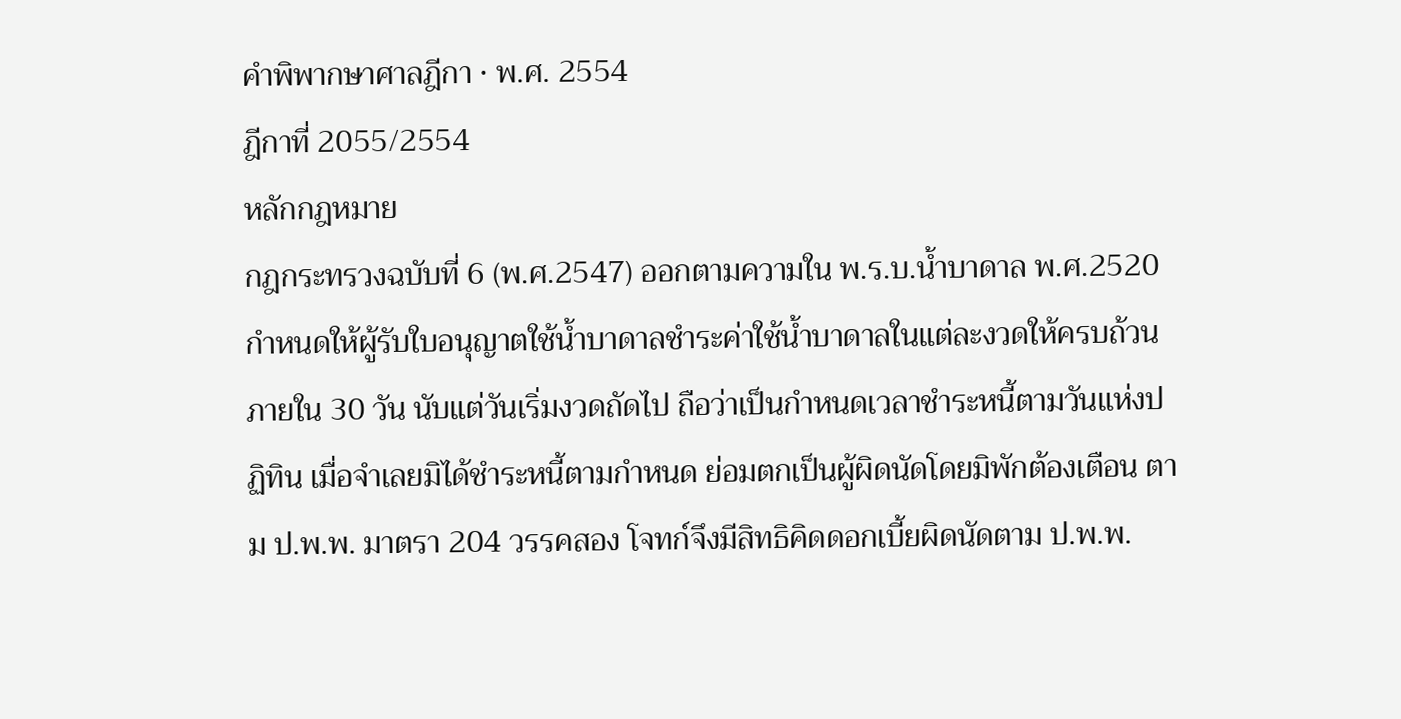คำพิพากษาศาลฎีกา · พ.ศ. 2554
ฎีกาที่ 2055/2554
หลักกฎหมาย
กฎกระทรวงฉบับที่ 6 (พ.ศ.2547) ออกตามความใน พ.ร.บ.น้ำบาดาล พ.ศ.2520 กำหนดให้ผู้รับใบอนุญาตใช้น้ำบาดาลชำระค่าใช้น้ำบาดาลในแต่ละงวดให้ครบถ้วนภายใน 30 วัน นับแต่วันเริ่มงวดถัดไป ถือว่าเป็นกำหนดเวลาชำระหนี้ตามวันแห่งปฏิทิน เมื่อจำเลยมิได้ชำระหนี้ตามกำหนด ย่อมตกเป็นผู้ผิดนัดโดยมิพักต้องเตือน ตาม ป.พ.พ. มาตรา 204 วรรคสอง โจทก์จึงมีสิทธิคิดดอกเบี้ยผิดนัดตาม ป.พ.พ.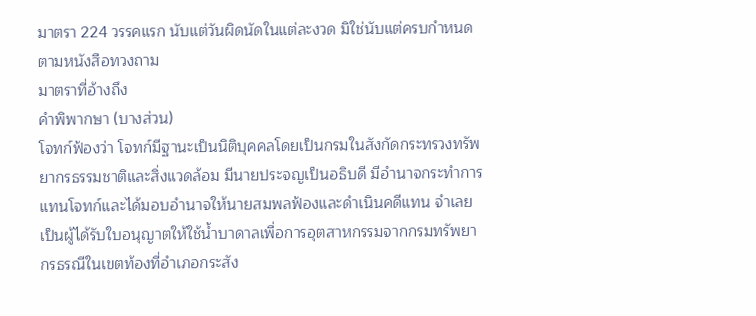มาตรา 224 วรรคแรก นับแต่วันผิดนัดในแต่ละงวด มิใช่นับแต่ครบกำหนดตามหนังสือทวงถาม
มาตราที่อ้างถึง
คำพิพากษา (บางส่วน)
โจทก์ฟ้องว่า โจทก์มีฐานะเป็นนิติบุคคลโดยเป็นกรมในสังกัดกระทรวงทรัพยากรธรรมชาติและสิ่งแวดล้อม มีนายประจญเป็นอธิบดี มีอำนาจกระทำการแทนโจทก์และได้มอบอำนาจให้นายสมพลฟ้องและดำเนินคดีแทน จำเลยเป็นผู้ได้รับใบอนุญาตให้ใช้น้ำบาดาลเพื่อการอุตสาหกรรมจากกรมทรัพยากรธรณีในเขตท้องที่อำเภอกระสัง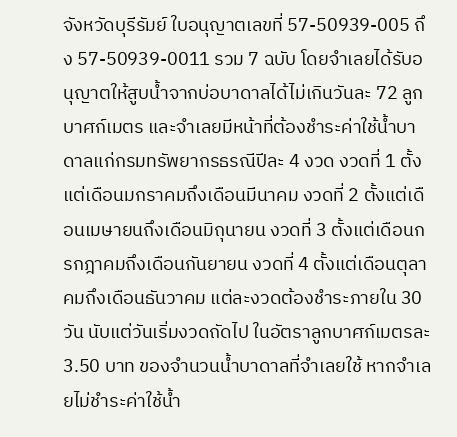จังหวัดบุรีรัมย์ ใบอนุญาตเลขที่ 57-50939-005 ถึง 57-50939-0011 รวม 7 ฉบับ โดยจำเลยได้รับอนุญาตให้สูบน้ำจากบ่อบาดาลได้ไม่เกินวันละ 72 ลูกบาศก์เมตร และจำเลยมีหน้าที่ต้องชำระค่าใช้น้ำบาดาลแก่กรมทรัพยากรธรณีปีละ 4 งวด งวดที่ 1 ตั้งแต่เดือนมกราคมถึงเดือนมีนาคม งวดที่ 2 ตั้งแต่เดือนเมษายนถึงเดือนมิถุนายน งวดที่ 3 ตั้งแต่เดือนกรกฎาคมถึงเดือนกันยายน งวดที่ 4 ตั้งแต่เดือนตุลาคมถึงเดือนธันวาคม แต่ละงวดต้องชำระภายใน 30 วัน นับแต่วันเริ่มงวดถัดไป ในอัตราลูกบาศก์เมตรละ 3.50 บาท ของจำนวนน้ำบาดาลที่จำเลยใช้ หากจำเลยไม่ชำระค่าใช้น้ำ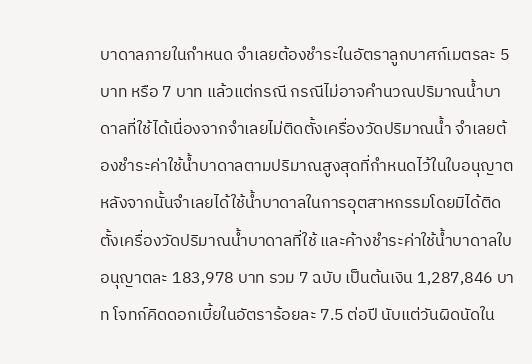บาดาลภายในกำหนด จำเลยต้องชำระในอัตราลูกบาศก์เมตรละ 5 บาท หรือ 7 บาท แล้วแต่กรณี กรณีไม่อาจคำนวณปริมาณน้ำบาดาลที่ใช้ได้เนื่องจากจำเลยไม่ติดตั้งเครื่องวัดปริมาณน้ำ จำเลยต้องชำระค่าใช้น้ำบาดาลตามปริมาณสูงสุดที่กำหนดไว้ในใบอนุญาต หลังจากนั้นจำเลยได้ใช้น้ำบาดาลในการอุตสาหกรรมโดยมิได้ติดตั้งเครื่องวัดปริมาณน้ำบาดาลที่ใช้ และค้างชำระค่าใช้น้ำบาดาลใบอนุญาตละ 183,978 บาท รวม 7 ฉบับ เป็นต้นเงิน 1,287,846 บาท โจทก์คิดดอกเบี้ยในอัตราร้อยละ 7.5 ต่อปี นับแต่วันผิดนัดใน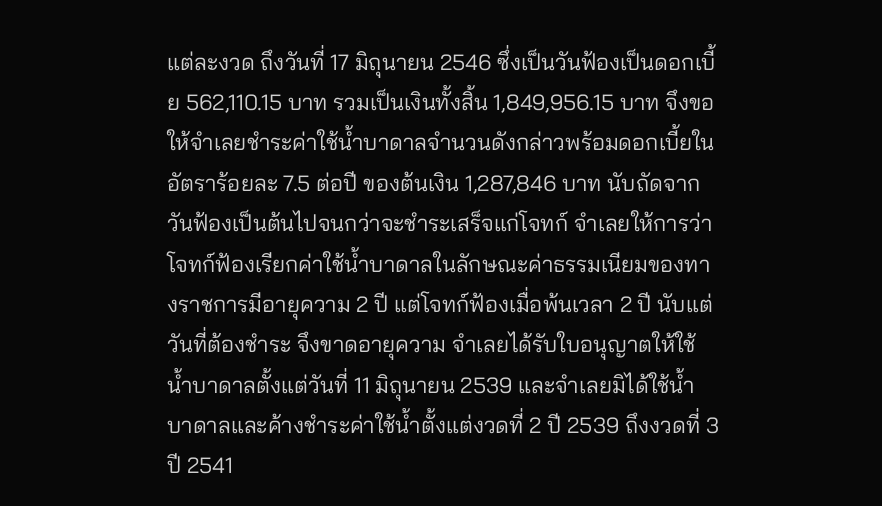แต่ละงวด ถึงวันที่ 17 มิถุนายน 2546 ซึ่งเป็นวันฟ้องเป็นดอกเบี้ย 562,110.15 บาท รวมเป็นเงินทั้งสิ้น 1,849,956.15 บาท จึงขอให้จำเลยชำระค่าใช้น้ำบาดาลจำนวนดังกล่าวพร้อมดอกเบี้ยในอัตราร้อยละ 7.5 ต่อปี ของต้นเงิน 1,287,846 บาท นับถัดจากวันฟ้องเป็นต้นไปจนกว่าจะชำระเสร็จแก่โจทก์ จำเลยให้การว่า โจทก์ฟ้องเรียกค่าใช้น้ำบาดาลในลักษณะค่าธรรมเนียมของทางราชการมีอายุความ 2 ปี แต่โจทก์ฟ้องเมื่อพ้นเวลา 2 ปี นับแต่วันที่ต้องชำระ จึงขาดอายุความ จำเลยได้รับใบอนุญาตให้ใช้น้ำบาดาลตั้งแต่วันที่ 11 มิถุนายน 2539 และจำเลยมิได้ใช้น้ำบาดาลและค้างชำระค่าใช้น้ำตั้งแต่งวดที่ 2 ปี 2539 ถึงงวดที่ 3 ปี 2541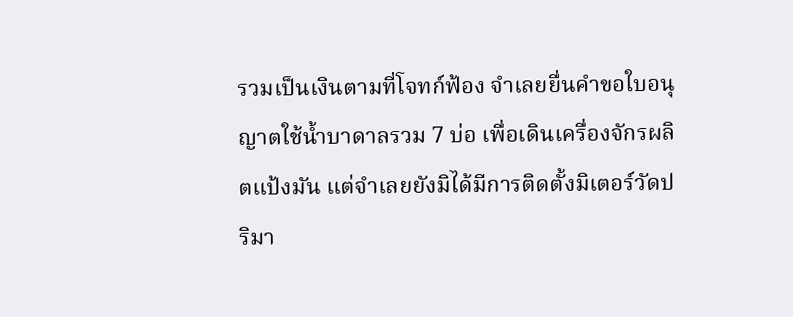รวมเป็นเงินตามที่โจทก์ฟ้อง จำเลยยื่นคำขอใบอนุญาตใช้น้ำบาดาลรวม 7 บ่อ เพื่อเดินเครื่องจักรผลิตแป้งมัน แต่จำเลยยังมิได้มีการติดตั้งมิเตอร์วัดปริมา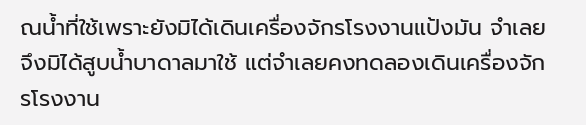ณน้ำที่ใช้เพราะยังมิได้เดินเครื่องจักรโรงงานแป้งมัน จำเลยจึงมิได้สูบน้ำบาดาลมาใช้ แต่จำเลยคงทดลองเดินเครื่องจักรโรงงาน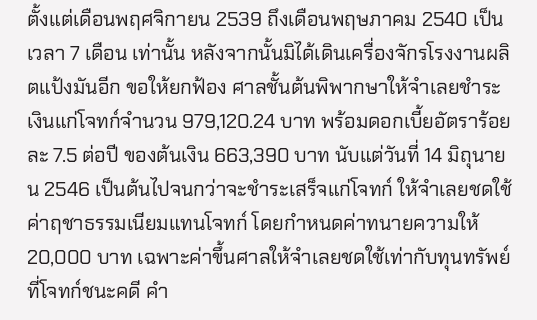ตั้งแต่เดือนพฤศจิกายน 2539 ถึงเดือนพฤษภาคม 2540 เป็นเวลา 7 เดือน เท่านั้น หลังจากนั้นมิได้เดินเครื่องจักรโรงงานผลิตแป้งมันอีก ขอให้ยกฟ้อง ศาลชั้นต้นพิพากษาให้จำเลยชำระเงินแก่โจทก์จำนวน 979,120.24 บาท พร้อมดอกเบี้ยอัตราร้อยละ 7.5 ต่อปี ของต้นเงิน 663,390 บาท นับแต่วันที่ 14 มิถุนายน 2546 เป็นต้นไปจนกว่าจะชำระเสร็จแก่โจทก์ ให้จำเลยชดใช้ค่าฤชาธรรมเนียมแทนโจทก์ โดยกำหนดค่าทนายความให้ 20,000 บาท เฉพาะค่าขึ้นศาลให้จำเลยชดใช้เท่ากับทุนทรัพย์ที่โจทก์ชนะคดี คำ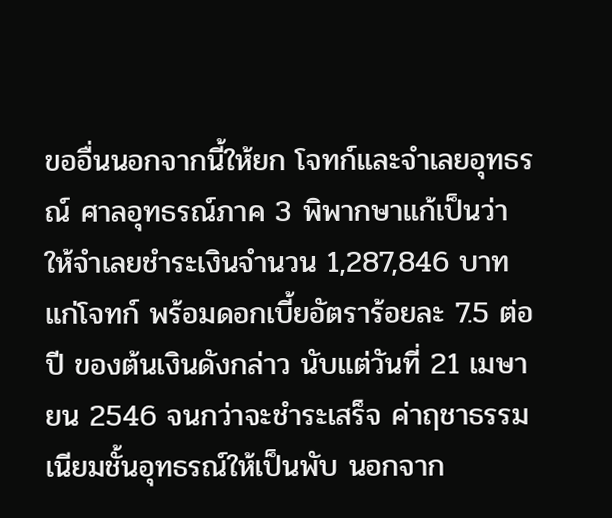ขออื่นนอกจากนี้ให้ยก โจทก์และจำเลยอุทธรณ์ ศาลอุทธรณ์ภาค 3 พิพากษาแก้เป็นว่า ให้จำเลยชำระเงินจำนวน 1,287,846 บาท แก่โจทก์ พร้อมดอกเบี้ยอัตราร้อยละ 7.5 ต่อปี ของต้นเงินดังกล่าว นับแต่วันที่ 21 เมษายน 2546 จนกว่าจะชำระเสร็จ ค่าฤชาธรรมเนียมชั้นอุทธรณ์ให้เป็นพับ นอกจาก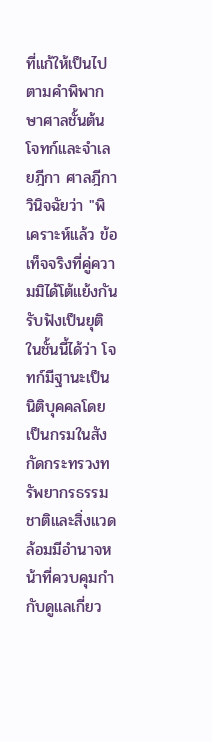ที่แก้ให้เป็นไปตามคำพิพากษาศาลชั้นต้น โจทก์และจำเลยฎีกา ศาลฎีกาวินิจฉัยว่า "พิเคราะห์แล้ว ข้อเท็จจริงที่คู่ความมิได้โต้แย้งกันรับฟังเป็นยุติในชั้นนี้ได้ว่า โจทก์มีฐานะเป็นนิติบุคคลโดยเป็นกรมในสังกัดกระทรวงทรัพยากรธรรมชาติและสิ่งแวดล้อมมีอำนาจหน้าที่ควบคุมกำกับดูแลเกี่ยว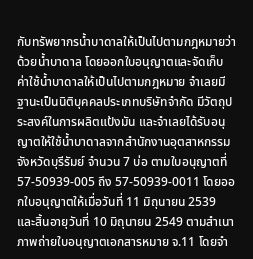กับทรัพยากรน้ำบาดาลให้เป็นไปตามกฎหมายว่าด้วยน้ำบาดาล โดยออกใบอนุญาตและจัดเก็บค่าใช้น้ำบาดาลให้เป็นไปตามกฎหมาย จำเลยมีฐานะเป็นนิติบุคคลประเภทบริษัทจำกัด มีวัตถุประสงค์ในการผลิตแป้งมัน และจำเลยได้รับอนุญาตให้ใช้น้ำบาดาลจากสำนักงานอุตสาหกรรมจังหวัดบุรีรัมย์ จำนวน 7 บ่อ ตามใบอนุญาตที่ 57-50939-005 ถึง 57-50939-0011 โดยออกใบอนุญาตให้เมื่อวันที่ 11 มิถุนายน 2539 และสิ้นอายุวันที่ 10 มิถุนายน 2549 ตามสำเนาภาพถ่ายใบอนุญาตเอกสารหมาย จ.11 โดยจำ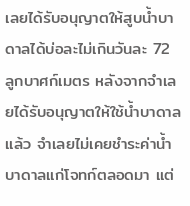เลยได้รับอนุญาตให้สูบน้ำบาดาลได้บ่อละไม่เกินวันละ 72 ลูกบาศก์เมตร หลังจากจำเลยได้รับอนุญาตให้ใช้น้ำบาดาลแล้ว จำเลยไม่เคยชำระค่าน้ำบาดาลแก่โจทก์ตลอดมา แต่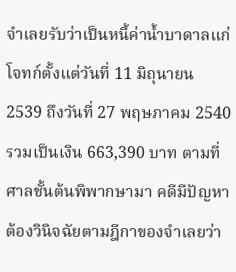จำเลยรับว่าเป็นหนี้ค่าน้ำบาดาลแก่โจทก์ตั้งแต่วันที่ 11 มิถุนายน 2539 ถึงวันที่ 27 พฤษภาคม 2540 รวมเป็นเงิน 663,390 บาท ตามที่ศาลชั้นต้นพิพากษามา คดีมีปัญหาต้องวินิจฉัยตามฎีกาของจำเลยว่า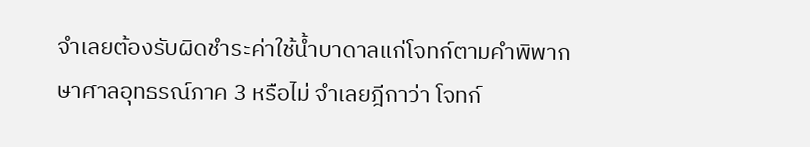จำเลยต้องรับผิดชำระค่าใช้น้ำบาดาลแก่โจทก์ตามคำพิพากษาศาลอุทธรณ์ภาค 3 หรือไม่ จำเลยฎีกาว่า โจทก์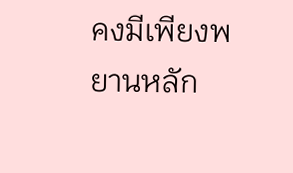คงมีเพียงพยานหลัก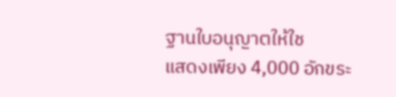ฐานใบอนุญาตให้ใช
แสดงเพียง 4,000 อักขระ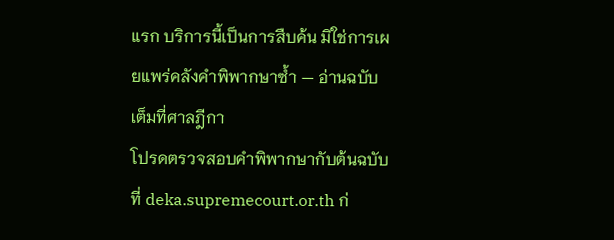แรก บริการนี้เป็นการสืบค้น มิใช่การเผยแพร่คลังคำพิพากษาซ้ำ — อ่านฉบับเต็มที่ศาลฎีกา
โปรดตรวจสอบคำพิพากษากับต้นฉบับที่ deka.supremecourt.or.th ก่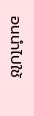อนนำไปใช้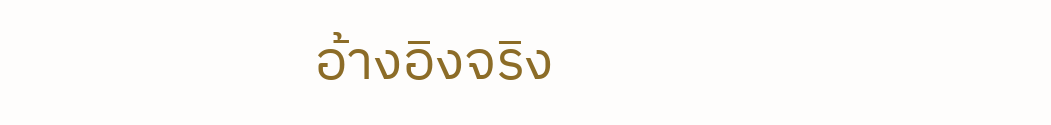อ้างอิงจริง